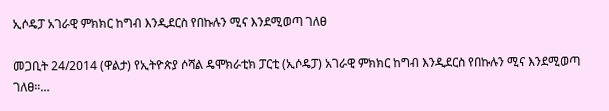ኢሶዴፓ አገራዊ ምክክር ከግብ እንዲደርስ የበኩሉን ሚና እንደሚወጣ ገለፀ

መጋቢት 24/2014 (ዋልታ) የኢትዮጵያ ሶሻል ዴሞክራቲክ ፓርቲ (ኢሶዴፓ) አገራዊ ምክክር ከግብ እንዲደርስ የበኩሉን ሚና እንደሚወጣ ገለፀ።…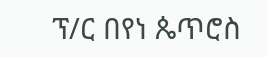ፕ/ር በየነ ጴጥሮስ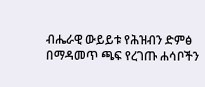ብሔራዊ ውይይቱ የሕዝብን ድምፅ በማዳመጥ ጫፍ የረገጡ ሐሳቦችን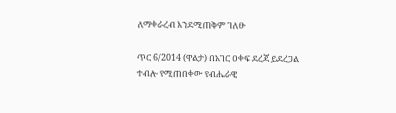ለማቀራረብ እንደሚጠቅም ገለፁ

ጥር 6/2014 (ዋልታ) በአገር ዐቀፍ ደረጃ ይደረጋል ተብሎ የሚጠበቀው የብሔራዊ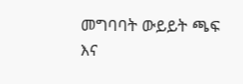መግባባት ውይይት ጫፍ እና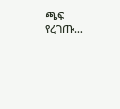ጫፍ የረገጡ…